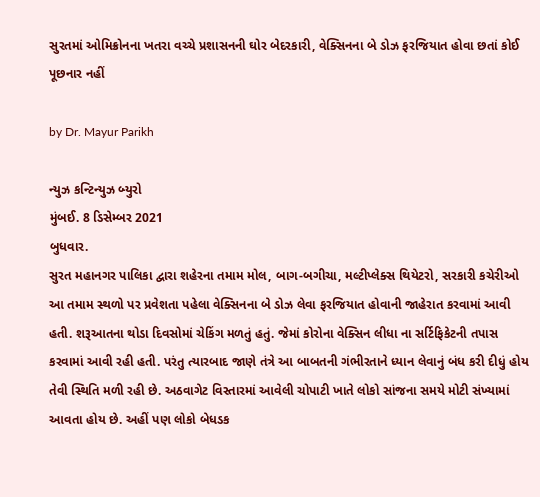સુરતમાં ઓમિક્રોનના ખતરા વચ્ચે પ્રશાસનની ઘોર બેદરકારી, વેક્સિનના બે ડોઝ ફરજિયાત હોવા છતાં કોઈ પૂછનાર નહીં

by Dr. Mayur Parikh

ન્યુઝ કન્ટિન્યુઝ બ્યુરો
મુંબઈ. 8 ડિસેમ્બર 2021
બુધવાર.
સુરત મહાનગર પાલિકા દ્વારા શહેરના તમામ મોલ, બાગ-બગીચા, મલ્ટીપ્લેક્સ થિયેટરો, સરકારી કચેરીઓ આ તમામ સ્થળો પર પ્રવેશતા પહેલા વેક્સિનના બે ડોઝ લેવા ફરજિયાત હોવાની જાહેરાત કરવામાં આવી હતી. શરૂઆતના થોડા દિવસોમાં ચેકિંગ મળતું હતું. જેમાં કોરોના વેક્સિન લીધા ના સર્ટિફિકેટની તપાસ કરવામાં આવી રહી હતી. પરંતુ ત્યારબાદ જાણે તંત્રે આ બાબતની ગંભીરતાને ધ્યાન લેવાનું બંધ કરી દીધું હોય તેવી સ્થિતિ મળી રહી છે. અઠવાગેટ વિસ્તારમાં આવેલી ચોપાટી ખાતે લોકો સાંજના સમયે મોટી સંખ્યામાં આવતા હોય છે. અહીં પણ લોકો બેધડક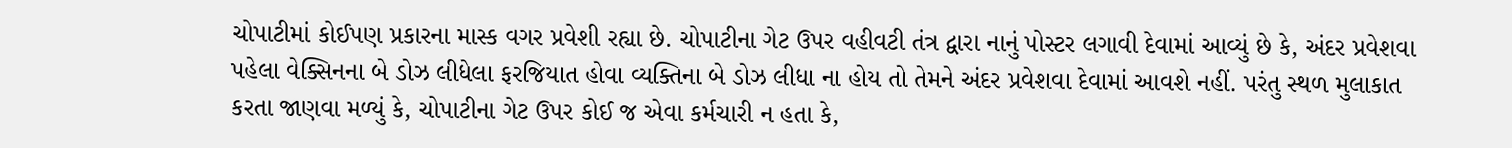ચોપાટીમાં કોઈપણ પ્રકારના માસ્ક વગર પ્રવેશી રહ્યા છે. ચોપાટીના ગેટ ઉપર વહીવટી તંત્ર દ્વારા નાનું પોસ્ટર લગાવી દેવામાં આવ્યું છે કે, અંદર પ્રવેશવા પહેલા વેક્સિનના બે ડોઝ લીધેલા ફરજિયાત હોવા વ્યક્તિના બે ડોઝ લીધા ના હોય તો તેમને અંદર પ્રવેશવા દેવામાં આવશે નહીં. પરંતુ સ્થળ મુલાકાત કરતા જાણવા મળ્યું કે, ચોપાટીના ગેટ ઉપર કોઈ જ એવા કર્મચારી ન હતા કે,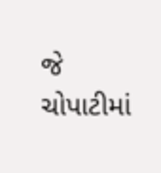જે ચોપાટીમાં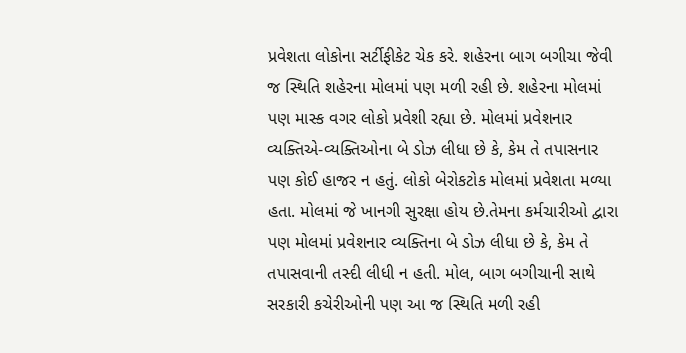પ્રવેશતા લોકોના સર્ટીફીકેટ ચેક કરે. શહેરના બાગ બગીચા જેવી જ સ્થિતિ શહેરના મોલમાં પણ મળી રહી છે. શહેરના મોલમાં પણ માસ્ક વગર લોકો પ્રવેશી રહ્યા છે. મોલમાં પ્રવેશનાર વ્યક્તિએ-વ્યક્તિઓના બે ડોઝ લીધા છે કે, કેમ તે તપાસનાર પણ કોઈ હાજર ન હતું. લોકો બેરોકટોક મોલમાં પ્રવેશતા મળ્યા હતા. મોલમાં જે ખાનગી સુરક્ષા હોય છે.તેમના કર્મચારીઓ દ્વારા પણ મોલમાં પ્રવેશનાર વ્યક્તિના બે ડોઝ લીધા છે કે, કેમ તે તપાસવાની તસ્દી લીધી ન હતી. મોલ, બાગ બગીચાની સાથે સરકારી કચેરીઓની પણ આ જ સ્થિતિ મળી રહી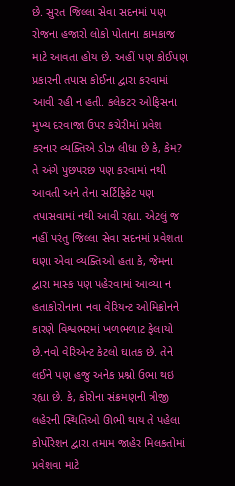છે. સુરત જિલ્લા સેવા સદનમાં પણ રોજના હજારો લોકો પોતાના કામકાજ માટે આવતા હોય છે. અહીં પણ કોઈપણ પ્રકારની તપાસ કોઈના દ્વારા કરવામાં આવી રહી ન હતી. કલેકટર ઓફિસના મુખ્ય દરવાજા ઉપર કચેરીમાં પ્રવેશ કરનાર વ્યક્તિએ ડોઝ લીધા છે કે, કેમ? તે અંગે પુછપરછ પણ કરવામાં નથી આવતી અને તેના સર્ટિફિકેટ પણ તપાસવામાં નથી આવી રહ્યા. એટલું જ નહીં પરંતુ જિલ્લા સેવા સદનમાં પ્રવેશતા ઘણા એવા વ્યક્તિઓ હતા કે, જેમના દ્વારા માસ્ક પણ પહેરવામાં આવ્યા ન હતાકોરોનાના નવા વેરિયન્ટ ઓમિક્રોનને કારણે વિશ્વભરમાં ખળભળાટ ફેલાયો છે.નવો વેરિએન્ટ કેટલો ઘાતક છે. તેને લઈને પણ હજુ અનેક પ્રશ્નો ઉભા થઇ રહ્યા છે. કે, કોરોના સંક્રમણની ત્રીજી લહેરની સ્થિતિઓ ઊભી થાય તે પહેલા કોર્પોરેશન દ્વારા તમામ જાહેર મિલકતોમાં પ્રવેશવા માટે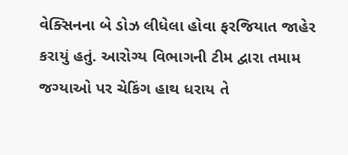વેક્સિનના બે ડોઝ લીધેલા હોવા ફરજિયાત જાહેર કરાયું હતું. આરોગ્ય વિભાગની ટીમ દ્વારા તમામ જગ્યાઓ પર ચેકિંગ હાથ ધરાય તે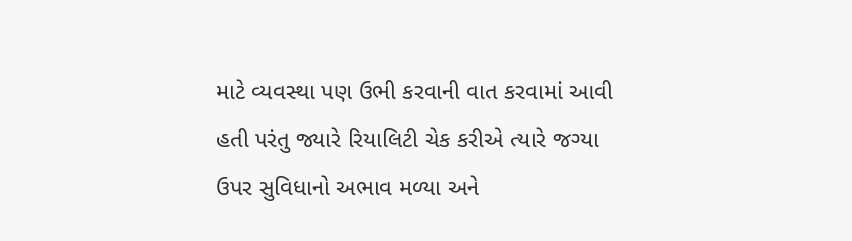માટે વ્યવસ્થા પણ ઉભી કરવાની વાત કરવામાં આવી હતી પરંતુ જ્યારે રિયાલિટી ચેક કરીએ ત્યારે જગ્યા ઉપર સુવિધાનો અભાવ મળ્યા અને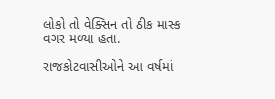લોકો તો વેક્સિન તો ઠીક માસ્ક વગર મળ્યા હતા.

રાજકોટવાસીઓને આ વર્ષમાં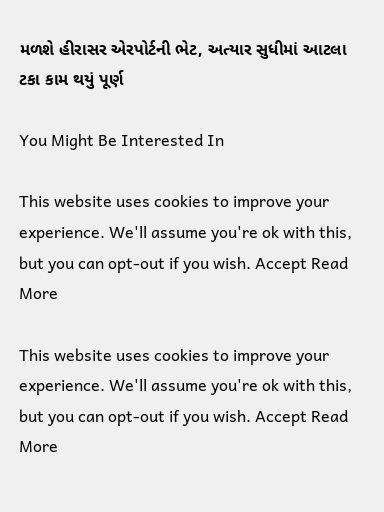મળશે હીરાસર એરપોર્ટની ભેટ, અત્યાર સુધીમાં આટલા ટકા કામ થયું પૂર્ણ

You Might Be Interested In

This website uses cookies to improve your experience. We'll assume you're ok with this, but you can opt-out if you wish. Accept Read More

This website uses cookies to improve your experience. We'll assume you're ok with this, but you can opt-out if you wish. Accept Read More